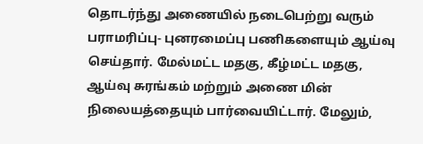தொடர்ந்து அணையில் நடைபெற்று வரும் பராமரிப்பு- புனரமைப்பு பணிகளையும் ஆய்வு செய்தார். மேல்மட்ட மதகு, கீழ்மட்ட மதகு, ஆய்வு சுரங்கம் மற்றும் அணை மின் நிலையத்தையும் பார்வையிட்டார். மேலும்,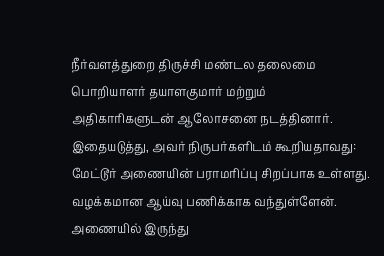நீர்வளத்துறை திருச்சி மண்டல தலைமை பொறியாளர் தயாளகுமார் மற்றும் அதிகாரிகளுடன் ஆலோசனை நடத்தினார். இதையடுத்து, அவர் நிருபர்களிடம் கூறியதாவது: மேட்டூர் அணையின் பராமரிப்பு சிறப்பாக உள்ளது. வழக்கமான ஆய்வு பணிக்காக வந்துள்ளேன்.
அணையில் இருந்து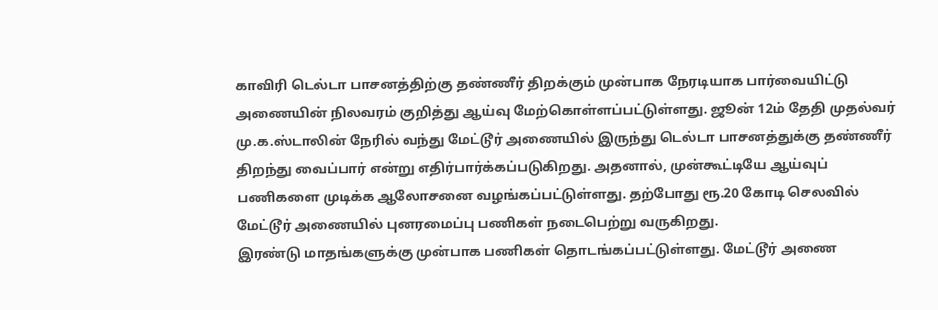காவிரி டெல்டா பாசனத்திற்கு தண்ணீர் திறக்கும் முன்பாக நேரடியாக பார்வையிட்டு அணையின் நிலவரம் குறித்து ஆய்வு மேற்கொள்ளப்பட்டுள்ளது. ஜூன் 12ம் தேதி முதல்வர் மு.க.ஸ்டாலின் நேரில் வந்து மேட்டூர் அணையில் இருந்து டெல்டா பாசனத்துக்கு தண்ணீர் திறந்து வைப்பார் என்று எதிர்பார்க்கப்படுகிறது. அதனால், முன்கூட்டியே ஆய்வுப் பணிகளை முடிக்க ஆலோசனை வழங்கப்பட்டுள்ளது. தற்போது ரூ.20 கோடி செலவில் மேட்டூர் அணையில் புனரமைப்பு பணிகள் நடைபெற்று வருகிறது.
இரண்டு மாதங்களுக்கு முன்பாக பணிகள் தொடங்கப்பட்டுள்ளது. மேட்டூர் அணை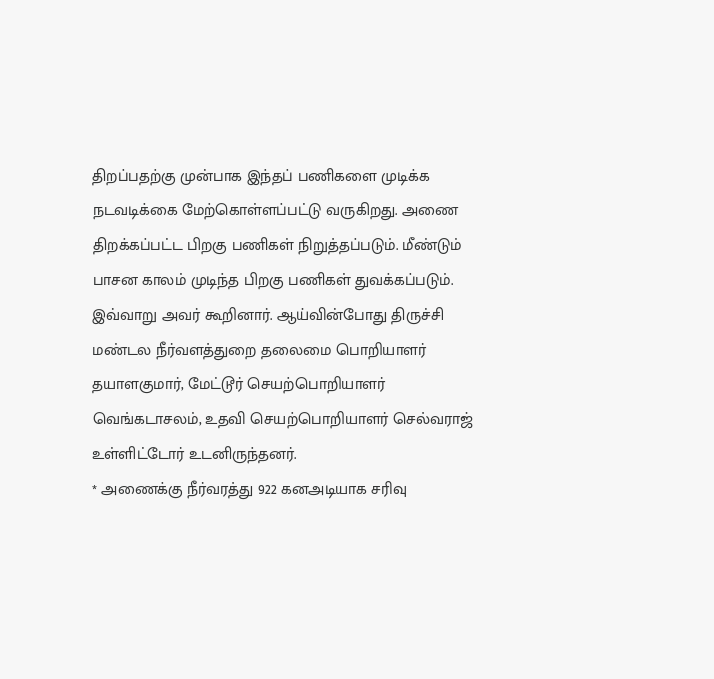திறப்பதற்கு முன்பாக இந்தப் பணிகளை முடிக்க நடவடிக்கை மேற்கொள்ளப்பட்டு வருகிறது. அணை திறக்கப்பட்ட பிறகு பணிகள் நிறுத்தப்படும். மீண்டும் பாசன காலம் முடிந்த பிறகு பணிகள் துவக்கப்படும். இவ்வாறு அவர் கூறினார். ஆய்வின்போது திருச்சி மண்டல நீர்வளத்துறை தலைமை பொறியாளர் தயாளகுமார், மேட்டூர் செயற்பொறியாளர் வெங்கடாசலம், உதவி செயற்பொறியாளர் செல்வராஜ் உள்ளிட்டோர் உடனிருந்தனர்.
* அணைக்கு நீர்வரத்து 922 கனஅடியாக சரிவு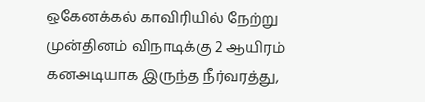ஒகேனக்கல் காவிரியில் நேற்று முன்தினம் விநாடிக்கு 2 ஆயிரம் கனஅடியாக இருந்த நீர்வரத்து,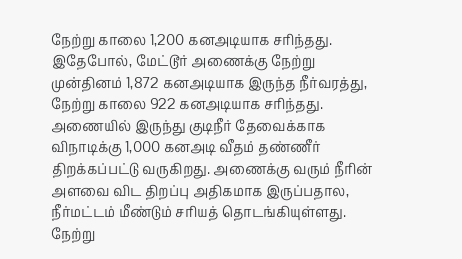நேற்று காலை 1,200 கனஅடியாக சரிந்தது. இதேபோல், மேட்டூர் அணைக்கு நேற்று முன்தினம் 1,872 கனஅடியாக இருந்த நீர்வரத்து, நேற்று காலை 922 கனஅடியாக சரிந்தது. அணையில் இருந்து குடிநீர் தேவைக்காக விநாடிக்கு 1,000 கனஅடி வீதம் தண்ணீர் திறக்கப்பட்டு வருகிறது. அணைக்கு வரும் நீரின் அளவை விட திறப்பு அதிகமாக இருப்பதால, நீர்மட்டம் மீண்டும் சரியத் தொடங்கியுள்ளது. நேற்று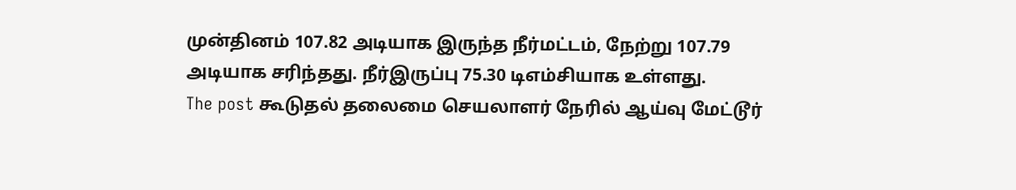முன்தினம் 107.82 அடியாக இருந்த நீர்மட்டம், நேற்று 107.79 அடியாக சரிந்தது. நீர்இருப்பு 75.30 டிஎம்சியாக உள்ளது.
The post கூடுதல் தலைமை செயலாளர் நேரில் ஆய்வு மேட்டூர்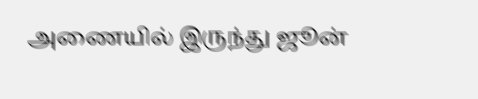அணையில் இருந்து ஜூன்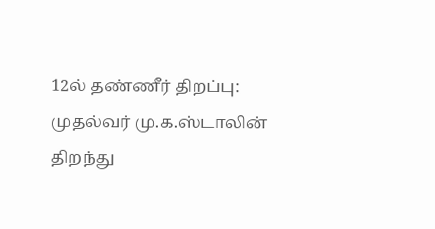12ல் தண்ணீர் திறப்பு: முதல்வர் மு.க.ஸ்டாலின் திறந்து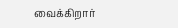வைக்கிறார்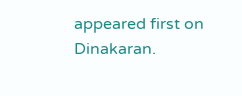appeared first on Dinakaran.